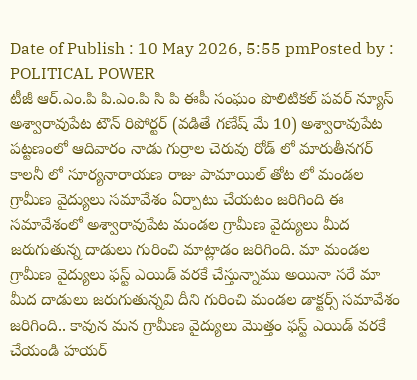Date of Publish : 10 May 2026, 5:55 pmPosted by : POLITICAL POWER
టీజీ ఆర్.ఎం.పి పి.ఎం.పి సి పి ఈపీ సంఘం పొలిటికల్ పవర్ న్యూస్ అశ్వారావుపేట టౌన్ రిపోర్టర్ (వడితే గణేష్ మే 10) అశ్వారావుపేట పట్టణంలో ఆదివారం నాడు గుర్రాల చెరువు రోడ్ లో మారుతీనగర్ కాలనీ లో సూర్యనారాయణ రాజు పామాయిల్ తోట లో మండల గ్రామీణ వైద్యులు సమావేశం ఏర్పాటు చేయటం జరిగింది ఈ సమావేశంలో అశ్వారావుపేట మండల గ్రామీణ వైద్యులు మీద జరుగుతున్న దాడులు గురించి మాట్లాడం జరిగింది. మా మండల గ్రామీణ వైద్యులు ఫస్ట్ ఎయిడ్ వరకే చేస్తున్నాము అయినా సరే మా మీద దాడులు జరుగుతున్నవి దీని గురించి మండల డాక్టర్స్ సమావేశం జరిగింది.. కావున మన గ్రామీణ వైద్యులు మొత్తం ఫస్ట్ ఎయిడ్ వరకే చేయండి హయర్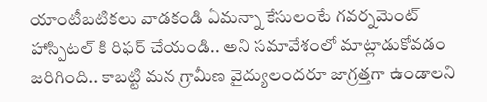యాంటీబటికలు వాడకండి ఏమన్నా కేసులంటే గవర్నమెంట్ హాస్పిటల్ కి రిఫర్ చేయండి.. అని సమావేశంలో మాట్లాడుకోవడం జరిగింది.. కాబట్టి మన గ్రామీణ వైద్యులందరూ జాగ్రత్తగా ఉండాలని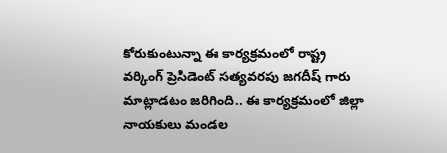కోరుకుంటున్నా ఈ కార్యక్రమంలో రాష్ట్ర వర్కింగ్ ప్రెసిడెంట్ సత్యవరపు జగదీష్ గారు మాట్లాడటం జరిగింది.. ఈ కార్యక్రమంలో జిల్లా నాయకులు మండల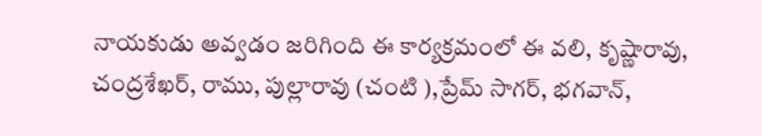నాయకుడు అవ్వడం జరిగింది ఈ కార్యక్రమంలో ఈ వలి, కృష్ణారావు, చంద్రశేఖర్, రాము, పుల్లారావు (చంటి ),ప్రేమ్ సాగర్, భగవాన్,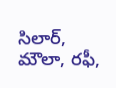సిలార్, మౌలా, రఫీ,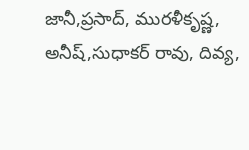జానీ,ప్రసాద్, మురళీకృష్ణ, అనీష్,సుధాకర్ రావు, దివ్య,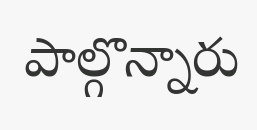పాల్గొన్నారు